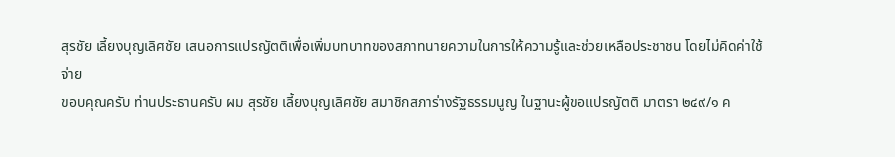สุรชัย เลี้ยงบุญเลิศชัย เสนอการแปรญัตติเพื่อเพิ่มบทบาทของสภาทนายความในการให้ความรู้และช่วยเหลือประชาชน โดยไม่คิดค่าใช้จ่าย
ขอบคุณครับ ท่านประธานครับ ผม สุรชัย เลี้ยงบุญเลิศชัย สมาชิกสภาร่างรัฐธรรมนูญ ในฐานะผู้ขอแปรญัตติ มาตรา ๒๔๙/๑ ค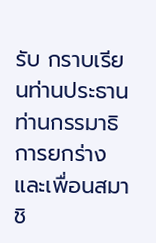รับ กราบเรียนท่านประธาน ท่านกรรมาธิการยกร่าง และเพื่อนสมาชิ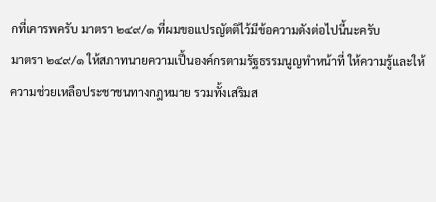กที่เคารพครับ มาตรา ๒๔๙/๑ ที่ผมขอแปรญัตติไว้มีข้อความดังต่อไปนี้นะครับ
มาตรา ๒๔๙/๑ ให้สภาทนายความเปึ้นองค์กรตามรัฐธรรมนูญทำหน้าที่ ให้ความรู้และให้ความช่วยเหลือประชาชนทางกฎหมาย รวมทั้งเสริมส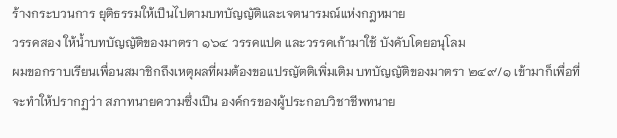ร้างกระบวนการ ยุติธรรมให้เปึนไปตามบทบัญญัติและเจตนารมณ์แห่งกฎหมาย
วรรคสอง ให้น้ำบทบัญญัติของมาตรา ๑๖๔ วรรคแปด และวรรคเก้ามาใช้ บังคับโดยอนุโลม
ผมขอกราบเรียนเพื่อนสมาชิกถึงเหตุผลที่ผมต้องขอแปรญัตติเพิ่มเติม บทบัญญัติของมาตรา ๒๔๙/๑ เข้ามาก็เพื่อที่จะทำให้ปรากฏว่า สภาทนายความซึ่งเปึน องค์กรของผู้ประกอบวิชาชีพทนาย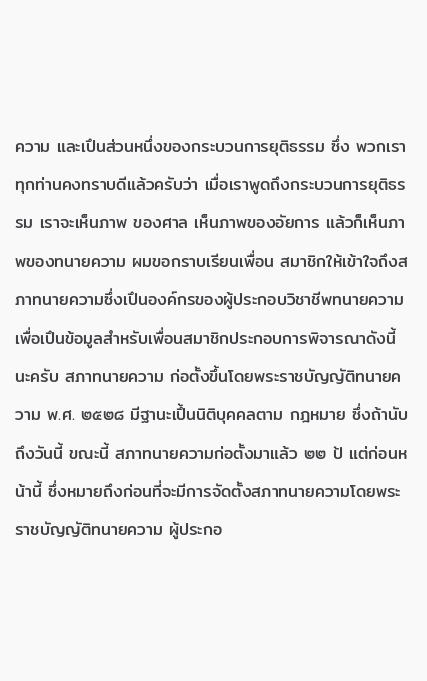ความ และเปึนส่วนหนึ่งของกระบวนการยุติธรรม ซึ่ง พวกเราทุกท่านคงทราบดีแล้วครับว่า เมื่อเราพูดถึงกระบวนการยุติธรรม เราจะเห็นภาพ ของศาล เห็นภาพของอัยการ แล้วก็เห็นภาพของทนายความ ผมขอกราบเรียนเพื่อน สมาชิกให้เข้าใจถึงสภาทนายความซึ่งเปึนองค์กรของผู้ประกอบวิชาชีพทนายความ เพื่อเปึนข้อมูลสำหรับเพื่อนสมาชิกประกอบการพิจารณาดังนี้นะครับ สภาทนายความ ก่อตั้งขึ้นโดยพระราชบัญญัติทนายความ พ.ศ. ๒๕๒๘ มีฐานะเปึ้นนิติบุคคลตาม กฎหมาย ซึ่งถ้านับถึงวันนี้ ขณะนี้ สภาทนายความก่อตั้งมาแล้ว ๒๒ ป้ แต่ก่อนหน้านี้ ซึ่งหมายถึงก่อนที่จะมีการจัดตั้งสภาทนายความโดยพระราชบัญญัติทนายความ ผู้ประกอ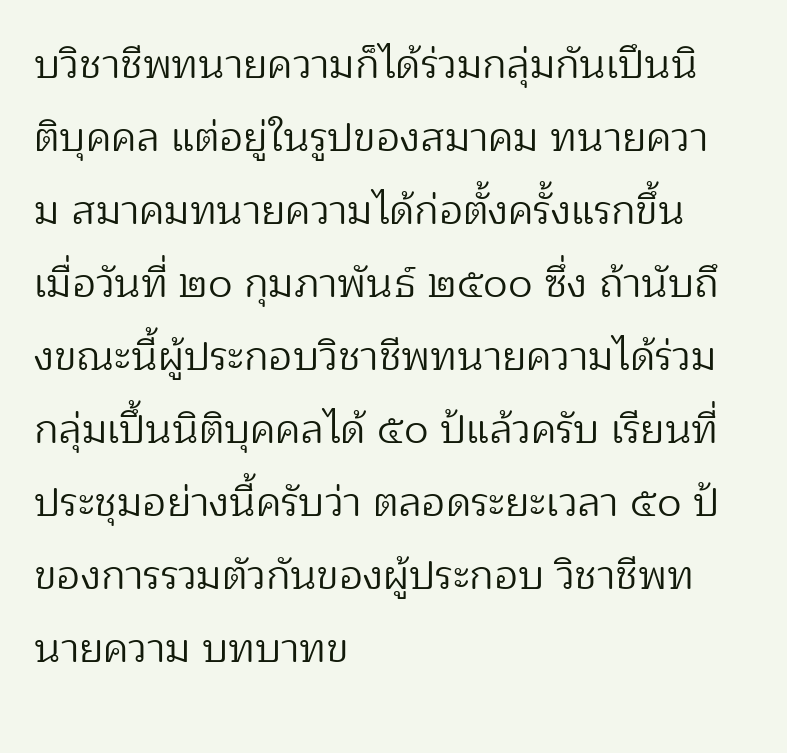บวิชาชีพทนายความก็ได้ร่วมกลุ่มกันเปึนนิติบุคคล แต่อยู่ในรูปของสมาคม ทนายความ สมาคมทนายความได้ก่อตั้งครั้งแรกขึ้นเมื่อวันที่ ๒๐ กุมภาพันธ์ ๒๕๐๐ ซึ่ง ถ้านับถึงขณะนี้ผู้ประกอบวิชาชีพทนายความได้ร่วมกลุ่มเปึ้นนิติบุคคลได้ ๕๐ ป้แล้วครับ เรียนที่ประชุมอย่างนี้ครับว่า ตลอดระยะเวลา ๕๐ ป้ของการรวมตัวกันของผู้ประกอบ วิชาชีพทนายความ บทบาทข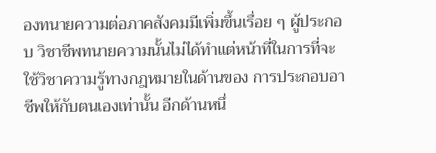องทนายความต่อภาคสังคมมีเพิ่มขึ้นเรื่อย ๆ ผู้ประกอบ วิชาชีพทนายความนั้นไม่ได้ทำแต่หน้าที่ในการที่จะใช้วิชาความรู้ทางกฎหมายในด้านของ การประกอบอาชีพให้กับตนเองเท่านั้น อีกด้านหนึ่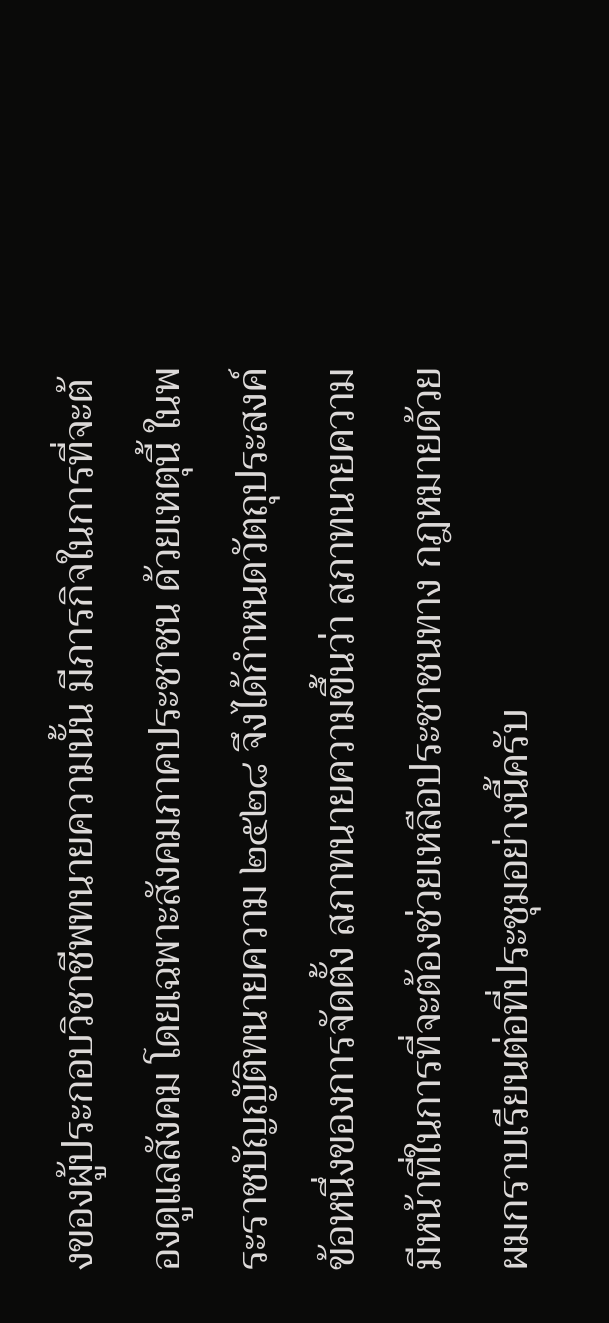งของผู้ประกอบวิชาชีพทนายความนั้น มีภารกิจในการที่จะต้องดูแลสังคม โดยเฉพาะสังคมภาคประชาชน ด้วยเหตุนี้ ในพระราชบัญญัติทนายความ ๒๕๒๘ จึงได้กำหนดวัตถุประสงค์ข้อหนึ่งของการจัดตั้ง สภาทนายความขึ้นว่า สภาทนายความมีหน้าที่ในการที่จะต้องช่วยเหลือประชาชนทาง กฎหมายด้วย ผมกราบเรียนต่อที่ประชุมอย่างนี้ครับ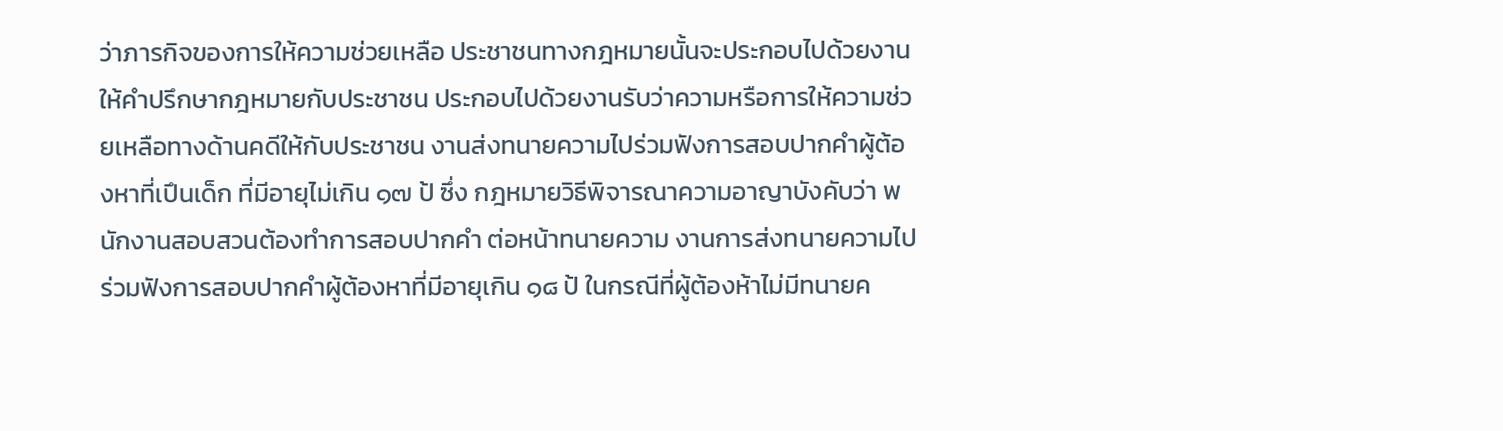ว่าภารกิจของการให้ความช่วยเหลือ ประชาชนทางกฎหมายนั้นจะประกอบไปด้วยงานให้คำปรึกษากฎหมายกับประชาชน ประกอบไปด้วยงานรับว่าความหรือการให้ความช่วยเหลือทางด้านคดีให้กับประชาชน งานส่งทนายความไปร่วมฟังการสอบปากคำผู้ต้องหาที่เปึนเด็ก ที่มีอายุไม่เกิน ๑๗ ป้ ซึ่ง กฎหมายวิธีพิจารณาความอาญาบังคับว่า พนักงานสอบสวนต้องทำการสอบปากคำ ต่อหน้าทนายความ งานการส่งทนายความไปร่วมฟังการสอบปากคำผู้ต้องหาที่มีอายุเกิน ๑๘ ป้ ในกรณีที่ผู้ต้องห้าไม่มีทนายค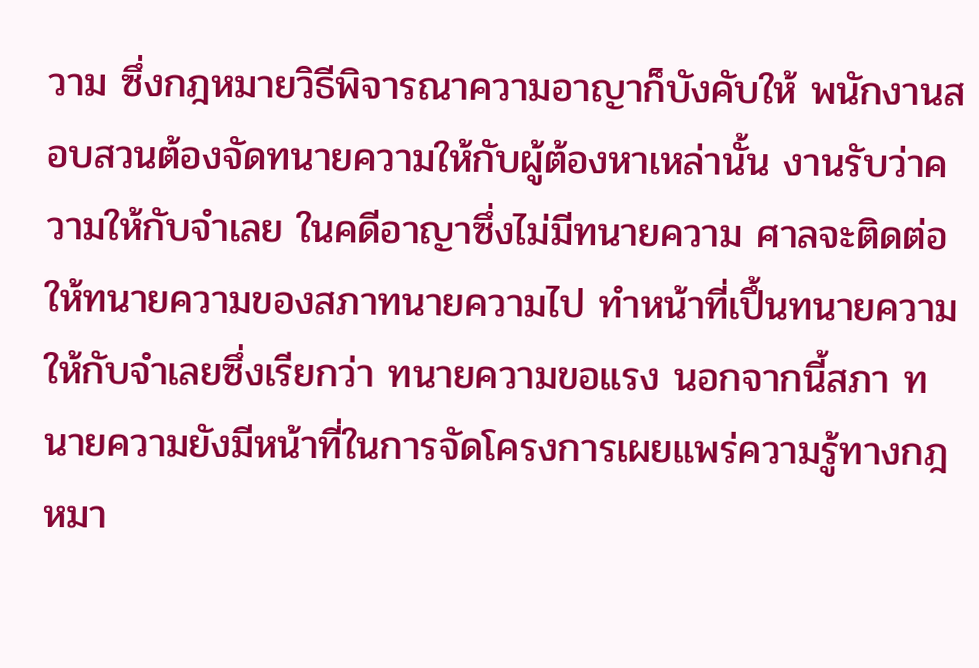วาม ซึ่งกฎหมายวิธีพิจารณาความอาญาก็บังคับให้ พนักงานสอบสวนต้องจัดทนายความให้กับผู้ต้องหาเหล่านั้น งานรับว่าความให้กับจำเลย ในคดีอาญาซึ่งไม่มีทนายความ ศาลจะติดต่อให้ทนายความของสภาทนายความไป ทำหน้าที่เปึ้นทนายความให้กับจำเลยซึ่งเรียกว่า ทนายความขอแรง นอกจากนี้สภา ทนายความยังมีหน้าที่ในการจัดโครงการเผยแพร่ความรู้ทางกฎหมา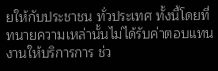ยให้กับประชาชน ทั่วประเทศ ทั้งนี้โดยที่ทนายความเหล่านั้นไม่ได้รับค่าตอบแทน งานให้บริการการ ช่ว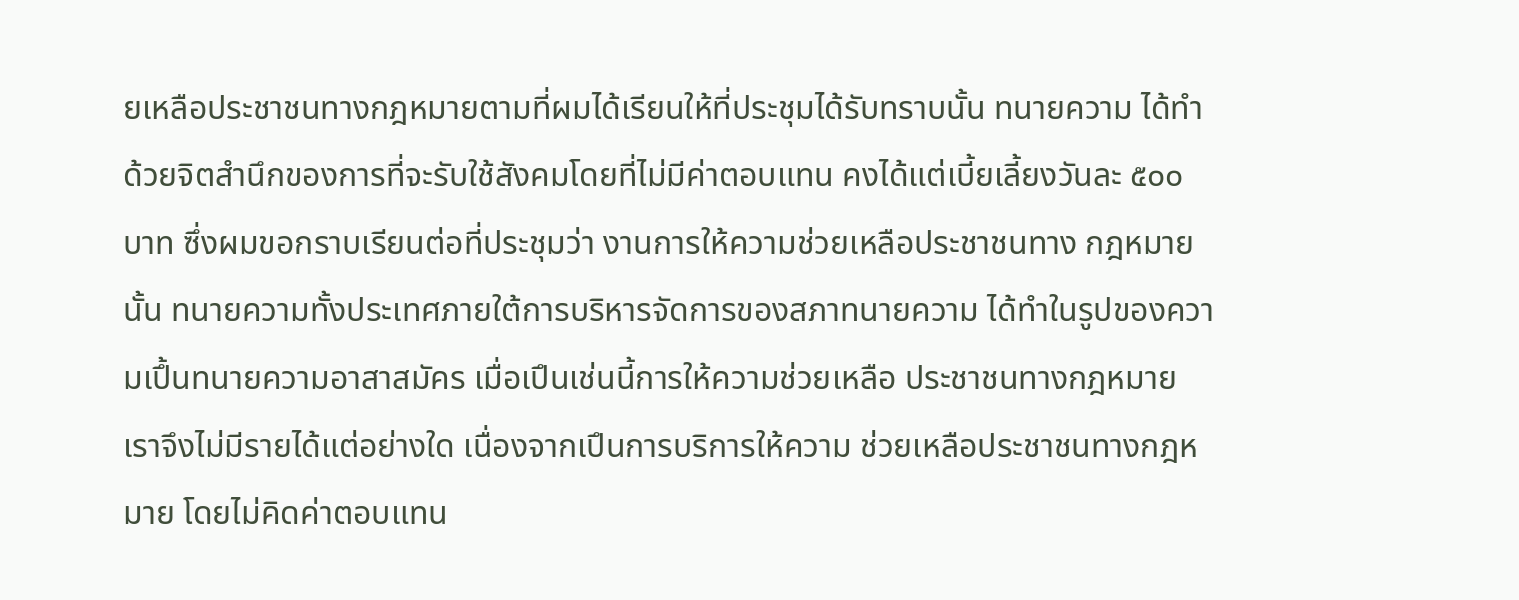ยเหลือประชาชนทางกฎหมายตามที่ผมได้เรียนให้ที่ประชุมได้รับทราบนั้น ทนายความ ได้ทําด้วยจิตสํานึกของการที่จะรับใช้สังคมโดยที่ไม่มีค่าตอบแทน คงได้แต่เบี้ยเลี้ยงวันละ ๕๐๐ บาท ซึ่งผมขอกราบเรียนต่อที่ประชุมว่า งานการให้ความช่วยเหลือประชาชนทาง กฎหมายนั้น ทนายความทั้งประเทศภายใต้การบริหารจัดการของสภาทนายความ ได้ทำในรูปของความเปึ้นทนายความอาสาสมัคร เมื่อเปึนเช่นนี้การให้ความช่วยเหลือ ประชาชนทางกฎหมาย เราจึงไม่มีรายได้แต่อย่างใด เนื่องจากเปึนการบริการให้ความ ช่วยเหลือประชาชนทางกฎหมาย โดยไม่คิดค่าตอบแทน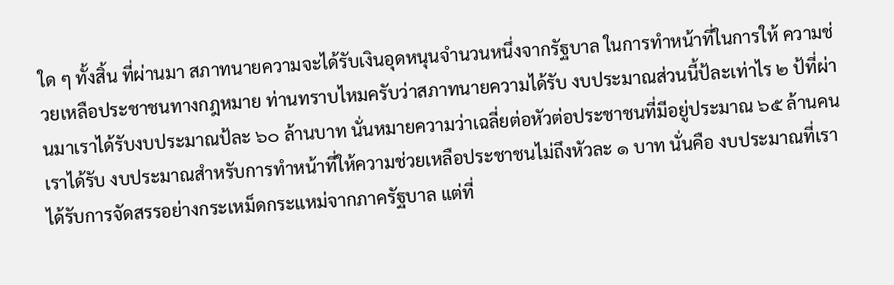ใด ๆ ทั้งสิ้น ที่ผ่านมา สภาทนายความจะได้รับเงินอุดหนุนจำนวนหนึ่งจากรัฐบาล ในการทำหน้าที่ในการให้ ความช่วยเหลือประชาชนทางกฎหมาย ท่านทราบไหมครับว่าสภาทนายความได้รับ งบประมาณส่วนนี้ป้ละเท่าไร ๒ ป้ที่ผ่านมาเราได้รับงบประมาณป้ละ ๖๐ ล้านบาท นั่นหมายความว่าเฉลี่ยต่อหัวต่อประชาชนที่มีอยู่ประมาณ ๖๕ ล้านคน เราได้รับ งบประมาณสำหรับการทำหน้าที่ให้ความช่วยเหลือประชาชนไม่ถึงหัวละ ๑ บาท นั่นคือ งบประมาณที่เราได้รับการจัดสรรอย่างกระเหม็ดกระแหม่จากภาครัฐบาล แต่ที่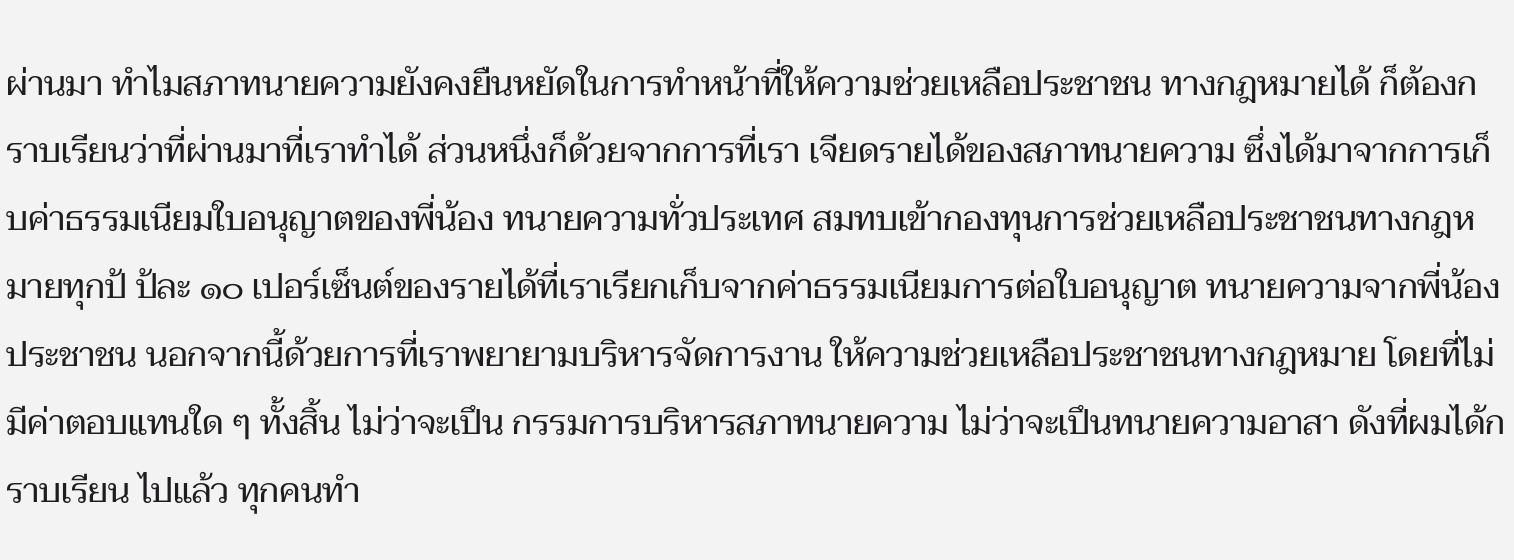ผ่านมา ทำไมสภาทนายความยังคงยืนหยัดในการทำหน้าที่ให้ความช่วยเหลือประชาชน ทางกฎหมายได้ ก็ต้องกราบเรียนว่าที่ผ่านมาที่เราทำได้ ส่วนหนึ่งก็ด้วยจากการที่เรา เจียดรายได้ของสภาทนายความ ซึ่งได้มาจากการเก็บค่าธรรมเนียมใบอนุญาตของพี่น้อง ทนายความทั่วประเทศ สมทบเข้ากองทุนการช่วยเหลือประชาชนทางกฎหมายทุกป้ ป้ละ ๑๐ เปอร์เซ็นต์ของรายได้ที่เราเรียกเก็บจากค่าธรรมเนียมการต่อใบอนุญาต ทนายความจากพี่น้องประชาชน นอกจากนี้ด้วยการที่เราพยายามบริหารจัดการงาน ให้ความช่วยเหลือประชาชนทางกฎหมาย โดยที่ไม่มีค่าตอบแทนใด ๆ ทั้งสิ้น ไม่ว่าจะเปึน กรรมการบริหารสภาทนายความ ไม่ว่าจะเปึนทนายความอาสา ดังที่ผมได้กราบเรียน ไปแล้ว ทุกคนทำ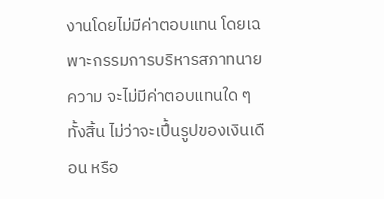งานโดยไม่มีค่าตอบแทน โดยเฉพาะกรรมการบริหารสภาทนายความ จะไม่มีค่าตอบแทนใด ๆ ทั้งสิ้น ไม่ว่าจะเปึ้นรูปของเงินเดือน หรือ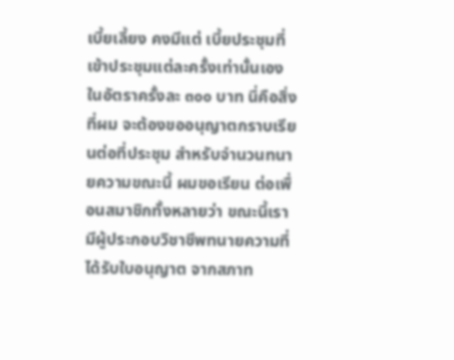เบี้ยเลี้ยง คงมีแต่ เบี้ยประชุมที่เข้าประชุมแต่ละครั้งเท่านั้นเอง ในอัตราครั้งละ ๓๐๐ บาท นี่คือสิ่งที่ผม จะต้องขออนุญาตกราบเรียนต่อที่ประชุม สำหรับจำนวนทนายความขณะนี้ ผมขอเรียน ต่อเพื่อนสมาชิกทั้งหลายว่า ขณะนี้เรามีผู้ประกอบวิชาชีพทนายความที่ได้รับใบอนุญาต จากสภาท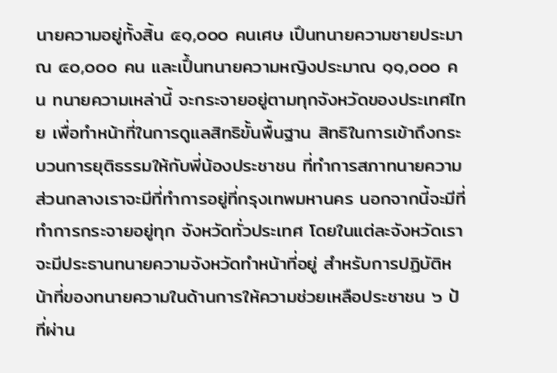นายความอยู่ทั้งสิ้น ๕๑,๐๐๐ คนเศษ เปึนทนายความชายประมาณ ๔๐,๐๐๐ คน และเปึ้นทนายความหญิงประมาณ ๑๑,๐๐๐ คน ทนายความเหล่านี้ จะกระจายอยู่ตามทุกจังหวัดของประเทศไทย เพื่อทำหน้าที่ในการดูแลสิทธิขั้นพื้นฐาน สิทธิในการเข้าถึงกระบวนการยุติธรรมให้กับพี่น้องประชาชน ที่ทำการสภาทนายความ ส่วนกลางเราจะมีที่ทําการอยู่ที่กรุงเทพมหานคร นอกจากนี้จะมีที่ทําการกระจายอยู่ทุก จังหวัดทั่วประเทศ โดยในแต่ละจังหวัดเราจะมีประธานทนายความจังหวัดทําหน้าที่อยู่ สำหรับการปฏิบัติหน้าที่ของทนายความในด้านการให้ความช่วยเหลือประชาชน ๖ ป้ ที่ผ่าน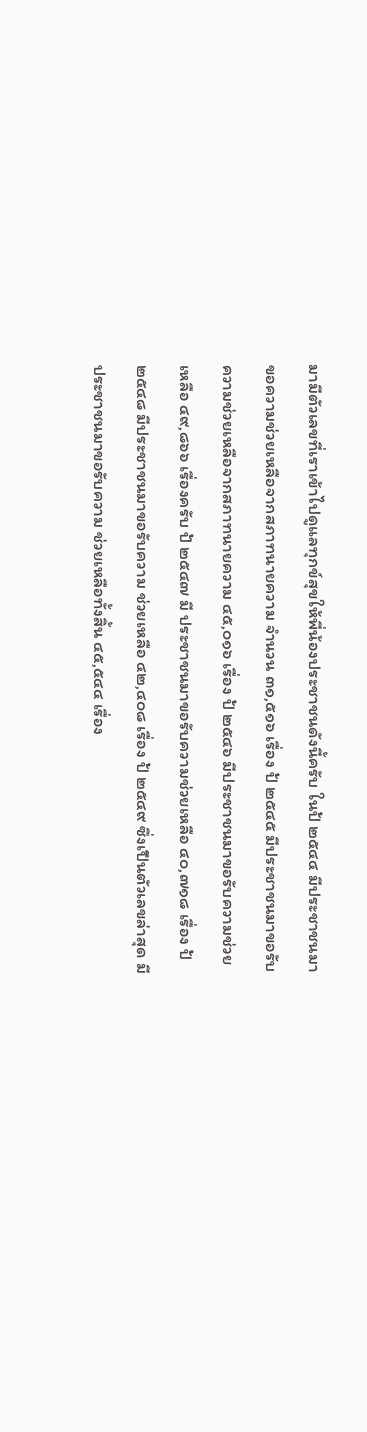มามีตัวเลขที่เราเข้าไปดูแลทุกข์สุขให้พี่น้องประชาชนดังนี้ครับ ในป้ ๒๕๔๔ มีประชาชนมาขอความช่วยเหลือจากสภาทนายความ จำนวน ๓๑,๕๑๖ เรื่อง ป้ ๒๕๔๕ มีประชาชนมาขอรับความช่วยเหลือจากสภาทนายความ ๔๕,๐๑๖ เรื่อง ป้ ๒๕๔๖ มีประชาชนมาขอรับความช่วยเหลือ ๔๙,๘๖๖ เรื่องครับ ป้ ๒๕๔๗ มี ประชาชนมาขอรับความช่วยเหลือ ๔๐,๗๑๘ เรื่อง ป้ ๒๕๔๘ มีประชาชนมาขอรับความ ช่วยเหลือ ๔๒,๔๐๘ เรื่อง ป้ ๒๕๔๙ ซึ่งเปึนตัวเลขล่าสุด มีประชาชนมาขอรับความ ช่วยเหลือทั้งสิ้น ๔๕,๕๔๔ เรื่อง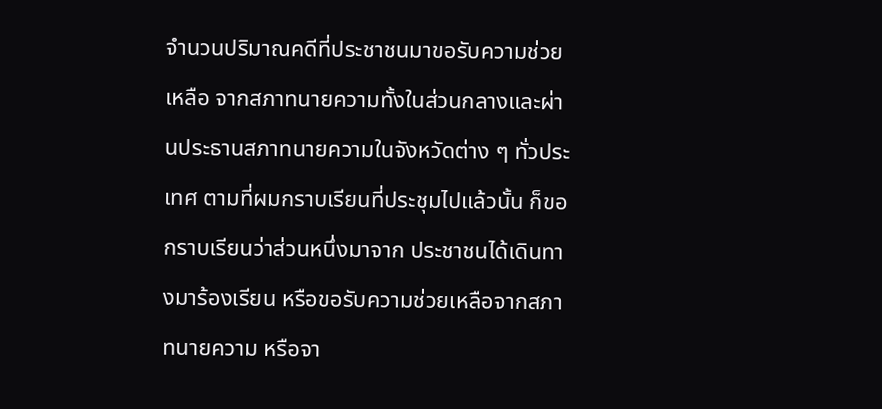จำนวนปริมาณคดีที่ประชาชนมาขอรับความช่วยเหลือ จากสภาทนายความทั้งในส่วนกลางและผ่านประธานสภาทนายความในจังหวัดต่าง ๆ ทั่วประเทศ ตามที่ผมกราบเรียนที่ประชุมไปแล้วนั้น ก็ขอกราบเรียนว่าส่วนหนึ่งมาจาก ประชาชนได้เดินทางมาร้องเรียน หรือขอรับความช่วยเหลือจากสภาทนายความ หรือจา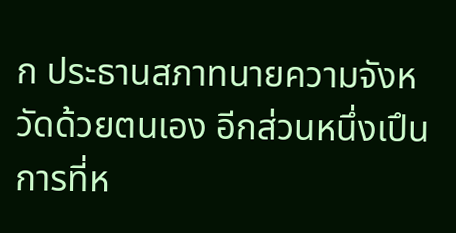ก ประธานสภาทนายความจังหวัดด้วยตนเอง อีกส่วนหนึ่งเปึนการที่ห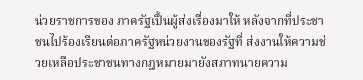น่วยราชการของ ภาครัฐเปึ้นผู้ส่งเรื่องมาให้ หลังจากที่ประชาชนไปร้องเรียนต่อภาครัฐหน่วยงานของรัฐที่ ส่งงานให้ความช่วยเหลือประชาชนทางกฎหมายมายังสภาทนายความ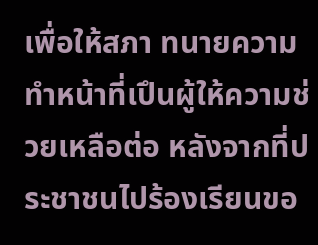เพื่อให้สภา ทนายความทำหน้าที่เปึนผู้ให้ความช่วยเหลือต่อ หลังจากที่ประชาชนไปร้องเรียนขอ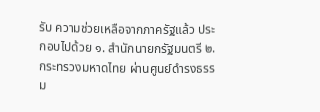รับ ความช่วยเหลือจากภาครัฐแล้ว ประกอบไปด้วย ๑. สำนักนายกรัฐมนตรี ๒. กระทรวงมหาดไทย ผ่านศูนย์ดำรงธรรม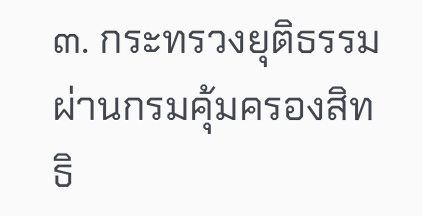๓. กระทรวงยุติธรรม ผ่านกรมคุ้มครองสิทธิ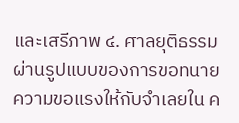และเสรีภาพ ๔. ศาลยุติธรรม ผ่านรูปแบบของการขอทนายความขอแรงให้กับจำเลยใน ค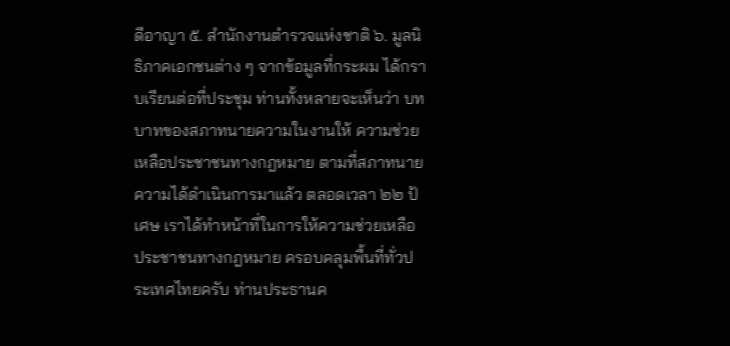ดีอาญา ๕. สำนักงานตำรวจแห่งชาติ ๖. มูลนิธิภาคเอกชนต่าง ๆ จากข้อมูลที่กระผม ได้กราบเรียนต่อที่ประชุม ท่านทั้งหลายจะเห็นว่า บทบาทของสภาทนายความในงานให้ ความช่วยเหลือประชาชนทางกฎหมาย ตามที่สภาทนายความได้ดำเนินการมาแล้ว ตลอดเวลา ๒๒ ป้เศษ เราได้ทำหน้าที่ในการให้ความช่วยเหลือประชาชนทางกฎหมาย ครอบคลุมพื้นที่ทั่วประเทศไทยครับ ท่านประธานค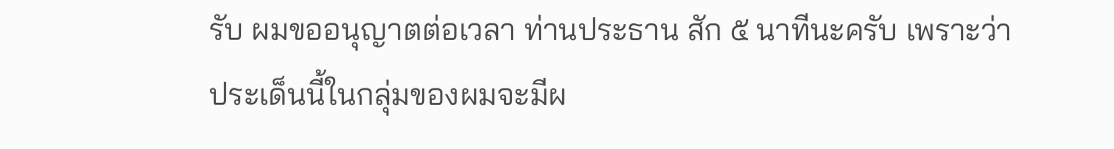รับ ผมขออนุญาตต่อเวลา ท่านประธาน สัก ๕ นาทีนะครับ เพราะว่าประเด็นนี้ในกลุ่มของผมจะมีผ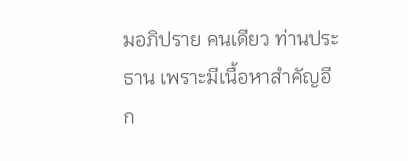มอภิปราย คนเดียว ท่านประธาน เพราะมีเนื้อหาสำคัญอีก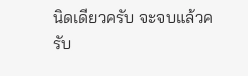นิดเดียวครับ จะจบแล้วครับ